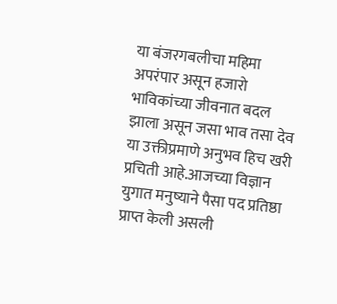या बंजरगबलीचा महिमा अपरंपार असून हजारो भाविकांच्या जीवनात बदल झाला असून जसा भाव तसा देव या उक्तीप्रमाणे अनुभव हिच खरी प्रचिती आहे.आजच्या विज्ञान युगात मनुष्याने पैसा पद प्रतिष्ठा प्राप्त केली असली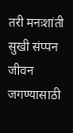तरी मनःशांती सुखी संप्पन जीवन जगण्यासाठी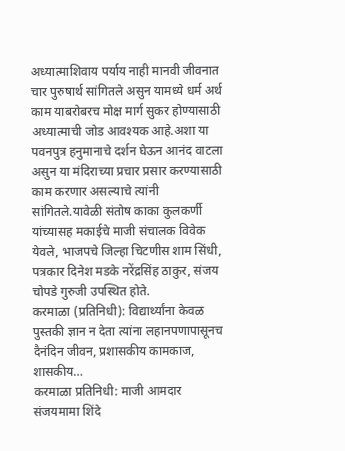अध्यात्माशिवाय पर्याय नाही मानवी जीवनात चार पुरुषार्थ सांगितले असुन यामध्ये धर्म अर्थ काम याबरोबरच मोक्ष मार्ग सुकर होण्यासाठी अध्यात्माची जोड आवश्यक आहे.अशा या पवनपुत्र हनुमानाचे दर्शन घेऊन आनंद वाटला असुन या मंदिराच्या प्रचार प्रसार करण्यासाठी काम करणार असल्याचे त्यांनी सांगितले.यावेळी संतोष काका कुलकर्णी यांच्यासह मकाईचे माजी संचालक विवेक येवले, भाजपचे जिल्हा चिटणीस शाम सिंधी, पत्रकार दिनेश मडके नरेंद्रसिंह ठाकुर, संजय चोपडे गुरुजी उपस्थित होते.
करमाळा (प्रतिनिधी): विद्यार्थ्यांना केवळ पुस्तकी ज्ञान न देता त्यांना लहानपणापासूनच दैनंदिन जीवन, प्रशासकीय कामकाज, शासकीय…
करमाळा प्रतिनिधी: माजी आमदार संजयमामा शिंदे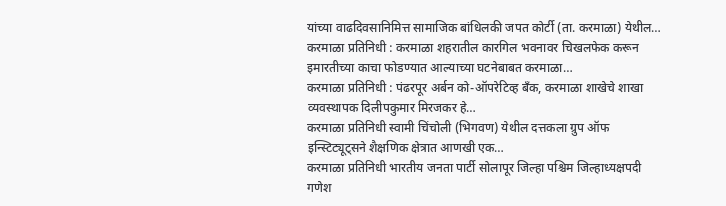यांच्या वाढदिवसानिमित्त सामाजिक बांधिलकी जपत कोर्टी (ता. करमाळा) येथील…
करमाळा प्रतिनिधी : करमाळा शहरातील कारगिल भवनावर चिखलफेक करून इमारतीच्या काचा फोडण्यात आल्याच्या घटनेबाबत करमाळा…
करमाळा प्रतिनिधी : पंढरपूर अर्बन को-ऑपरेटिव्ह बँक, करमाळा शाखेचे शाखा व्यवस्थापक दिलीपकुमार मिरजकर हे…
करमाळा प्रतिनिधी स्वामी चिंचोली (भिगवण) येथील दत्तकला ग्रुप ऑफ इन्स्टिट्यूट्सने शैक्षणिक क्षेत्रात आणखी एक…
करमाळा प्रतिनिधी भारतीय जनता पार्टी सोलापूर जिल्हा पश्चिम जिल्हाध्यक्षपदी गणेश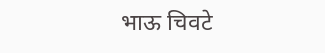भाऊ चिवटे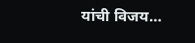यांची विजय…